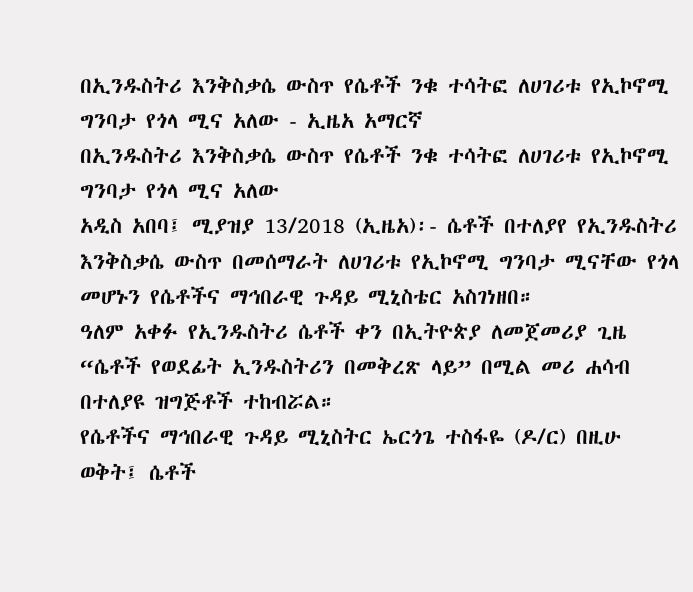በኢንዱስትሪ እንቅስቃሴ ውስጥ የሴቶች ንቁ ተሳትፎ ለሀገሪቱ የኢኮኖሚ ግንባታ የጎላ ሚና አለው - ኢዜአ አማርኛ
በኢንዱስትሪ እንቅስቃሴ ውስጥ የሴቶች ንቁ ተሳትፎ ለሀገሪቱ የኢኮኖሚ ግንባታ የጎላ ሚና አለው
አዲስ አበባ፤ ሚያዝያ 13/2018 (ኢዜአ)፡- ሴቶች በተለያየ የኢንዱስትሪ እንቅስቃሴ ውስጥ በመሰማራት ለሀገሪቱ የኢኮኖሚ ግንባታ ሚናቸው የጎላ መሆኑን የሴቶችና ማኅበራዊ ጉዳይ ሚኒስቴር አስገነዘበ።
ዓለም አቀፉ የኢንዱስትሪ ሴቶች ቀን በኢትዮጵያ ለመጀመሪያ ጊዜ “ሴቶች የወደፊት ኢንዱስትሪን በመቅረጽ ላይ” በሚል መሪ ሐሳብ በተለያዩ ዝግጅቶች ተከብሯል።
የሴቶችና ማኅበራዊ ጉዳይ ሚኒስትር ኤርጎጌ ተስፋዬ (ዶ/ር) በዚሁ ወቅት፤ ሴቶች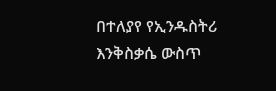በተለያየ የኢንዱስትሪ እንቅስቃሴ ውስጥ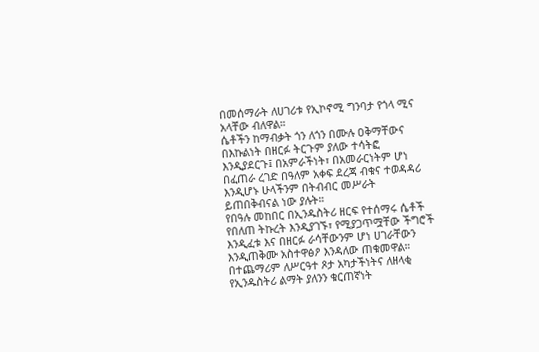በመሰማራት ለሀገሪቱ የኢኮኖሚ ግንባታ የጎላ ሚና አላቸው ብለዋል።
ሴቶችን ከማብቃት ጎን ለጎን በሙሉ ዐቅማቸውና በእኩልነት በዘርፉ ትርጉም ያለው ተሳትፎ እንዲያደርጉ፤ በአምራችነት፣ በአመራርነትም ሆነ በፈጠራ ረገድ በዓለም አቀፍ ደረጃ ብቁና ተወዳዳሪ እንዲሆኑ ሁላችንም በትብብር መሥራት ይጠበቅብናል ነው ያሉት።
የበዓሉ መከበር በኢንዱስትሪ ዘርፍ የተሰማሩ ሴቶች የበለጠ ትኩረት እንዲያገኙ፣ የሚያጋጥሟቸው ችግሮች እንዲፈቱ እና በዘርፉ ራሳቸውንም ሆነ ሀገራቸውን እንዲጠቅሙ አስተዋፅዖ እንዳለው ጠቁመዋል።
በተጨማሪም ለሥርዓተ ጾታ አካታችነትና ለዘላቂ የኢንዱስትሪ ልማት ያለንን ቁርጠኛነት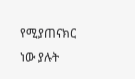የሚያጠናክር ነው ያሉት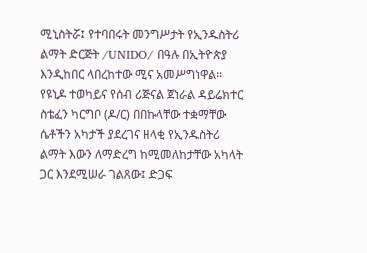ሚኒስትሯ፤ የተባበሩት መንግሥታት የኢንዱስትሪ ልማት ድርጅት /UNIDO/ በዓሉ በኢትዮጵያ እንዲከበር ላበረከተው ሚና አመሥግነዋል።
የዩኒዶ ተወካይና የሰብ ሪጅናል ጀነራል ዳይሬክተር ስቴፈን ካርግቦ (ዶ/ር) በበኩላቸው ተቋማቸው ሴቶችን አካታች ያደረገና ዘላቂ የኢንዱስትሪ ልማት እውን ለማድረግ ከሚመለከታቸው አካላት ጋር እንደሚሠራ ገልጸው፤ ድጋፍ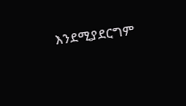እንደሚያደርግም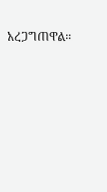አረጋግጠዋል።